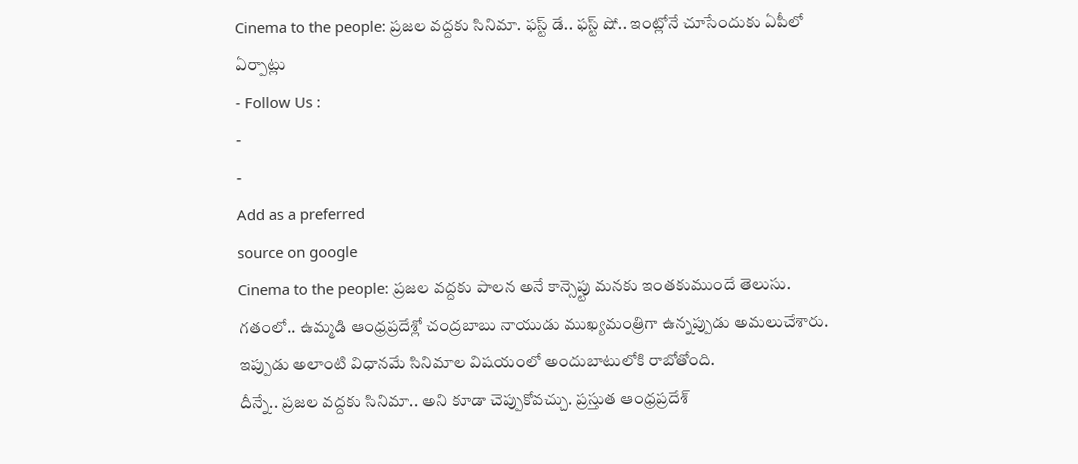Cinema to the people: ప్రజల వద్దకు సినిమా. ఫస్ట్ డే.. ఫస్ట్ షో.. ఇంట్లోనే చూసేందుకు ఏపీలో ఏర్పాట్లు
- Follow Us :
-
-
Add as a preferred
source on google
Cinema to the people: ప్రజల వద్దకు పాలన అనే కాన్సెప్టు మనకు ఇంతకుముందే తెలుసు. గతంలో.. ఉమ్మడి ఆంధ్రప్రదేశ్లో చంద్రబాబు నాయుడు ముఖ్యమంత్రిగా ఉన్నప్పుడు అమలుచేశారు. ఇప్పుడు అలాంటి విధానమే సినిమాల విషయంలో అందుబాటులోకి రాబోతోంది.
దీన్నే.. ప్రజల వద్దకు సినిమా.. అని కూడా చెప్పుకోవచ్చు. ప్రస్తుత ఆంధ్రప్రదేశ్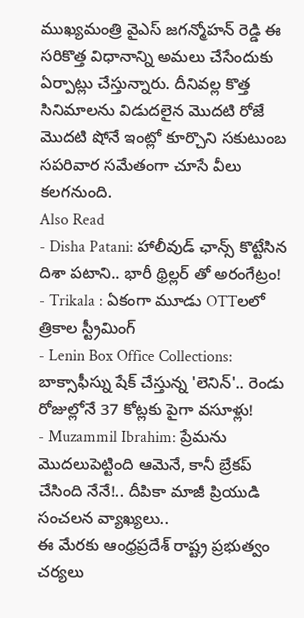ముఖ్యమంత్రి వైఎస్ జగన్మోహన్ రెడ్డి ఈ సరికొత్త విధానాన్ని అమలు చేసేందుకు ఏర్పాట్లు చేస్తున్నారు. దీనివల్ల కొత్త సినిమాలను విడుదలైన మొదటి రోజే మొదటి షోనే ఇంట్లో కూర్చొని సకుటుంబ సపరివార సమేతంగా చూసే వీలు కలగనుంది.
Also Read
- Disha Patani: హాలీవుడ్ ఛాన్స్ కొట్టేసిన దిశా పటాని.. భారీ థ్రిల్లర్ తో అరంగేట్రం!
- Trikala : ఏకంగా మూడు OTTలలో త్రికాల స్ట్రీమింగ్
- Lenin Box Office Collections: బాక్సాఫీస్ను షేక్ చేస్తున్న 'లెనిన్'.. రెండు రోజుల్లోనే 37 కోట్లకు పైగా వసూళ్లు!
- Muzammil Ibrahim: ప్రేమను మొదలుపెట్టింది ఆమెనే, కానీ బ్రేకప్ చేసింది నేనే!.. దీపికా మాజీ ప్రియుడి సంచలన వ్యాఖ్యలు..
ఈ మేరకు ఆంధ్రప్రదేశ్ రాష్ట్ర ప్రభుత్వం చర్యలు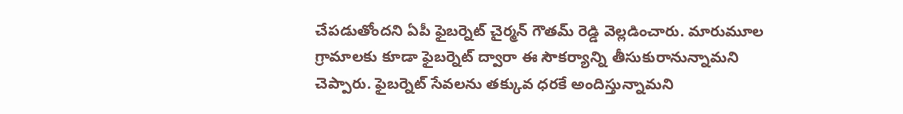చేపడుతోందని ఏపీ ఫైబర్నెట్ చైర్మన్ గౌతమ్ రెడ్డి వెల్లడించారు. మారుమూల గ్రామాలకు కూడా ఫైబర్నెట్ ద్వారా ఈ సౌకర్యాన్ని తీసుకురానున్నామని చెప్పారు. ఫైబర్నెట్ సేవలను తక్కువ ధరకే అందిస్తున్నామని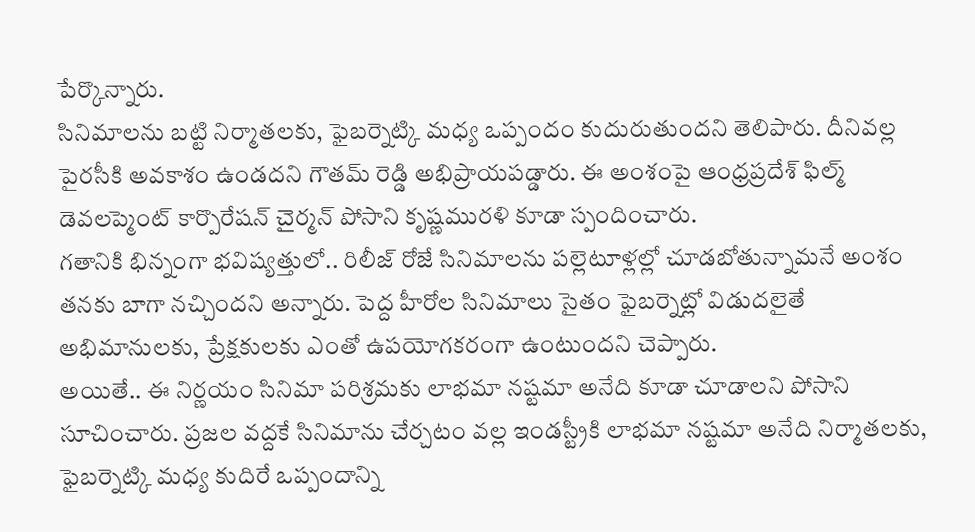పేర్కొన్నారు.
సినిమాలను బట్టి నిర్మాతలకు, ఫైబర్నెట్కి మధ్య ఒప్పందం కుదురుతుందని తెలిపారు. దీనివల్ల పైరసీకి అవకాశం ఉండదని గౌతమ్ రెడ్డి అభిప్రాయపడ్డారు. ఈ అంశంపై ఆంధ్రప్రదేశ్ ఫిల్మ్ డెవలప్మెంట్ కార్పొరేషన్ చైర్మన్ పోసాని కృష్ణమురళి కూడా స్పందించారు.
గతానికి భిన్నంగా భవిష్యత్తులో.. రిలీజ్ రోజే సినిమాలను పల్లెటూళ్లల్లో చూడబోతున్నామనే అంశం తనకు బాగా నచ్చిందని అన్నారు. పెద్ద హీరోల సినిమాలు సైతం ఫైబర్నెట్లో విడుదలైతే అభిమానులకు, ప్రేక్షకులకు ఎంతో ఉపయోగకరంగా ఉంటుందని చెప్పారు.
అయితే.. ఈ నిర్ణయం సినిమా పరిశ్రమకు లాభమా నష్టమా అనేది కూడా చూడాలని పోసాని సూచించారు. ప్రజల వద్దకే సినిమాను చేర్చటం వల్ల ఇండస్ట్రీకి లాభమా నష్టమా అనేది నిర్మాతలకు, ఫైబర్నెట్కి మధ్య కుదిరే ఒప్పందాన్ని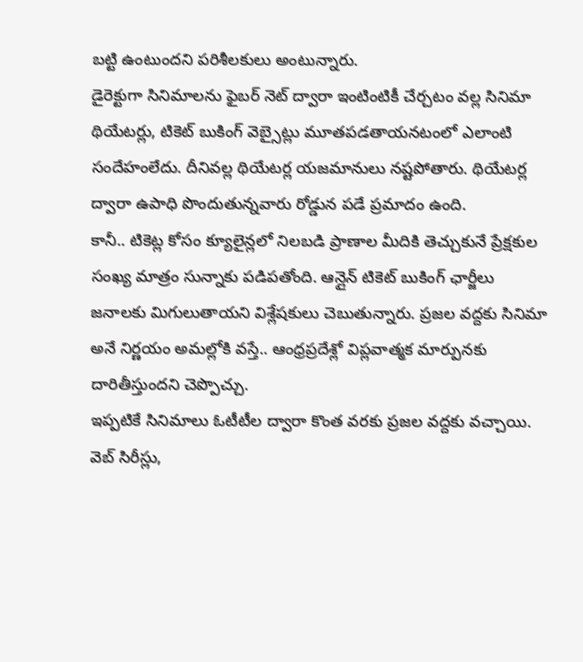బట్టి ఉంటుందని పరిశీలకులు అంటున్నారు.
డైరెక్టుగా సినిమాలను ఫైబర్ నెట్ ద్వారా ఇంటింటికీ చేర్చటం వల్ల సినిమా థియేటర్లు, టికెట్ బుకింగ్ వెబ్సైట్లు మూతపడతాయనటంలో ఎలాంటి సందేహంలేదు. దీనివల్ల థియేటర్ల యజమానులు నష్టపోతారు. థియేటర్ల ద్వారా ఉపాధి పొందుతున్నవారు రోడ్డున పడే ప్రమాదం ఉంది.
కానీ.. టికెట్ల కోసం క్యూలైన్లలో నిలబడి ప్రాణాల మీదికి తెచ్చుకునే ప్రేక్షకుల సంఖ్య మాత్రం సున్నాకు పడిపతోంది. ఆన్లైన్ టికెట్ బుకింగ్ ఛార్జీలు జనాలకు మిగులుతాయని విశ్లేషకులు చెబుతున్నారు. ప్రజల వద్దకు సినిమా అనే నిర్ణయం అమల్లోకి వస్తే.. ఆంధ్రప్రదేశ్లో విప్లవాత్మక మార్పునకు దారితీస్తుందని చెప్పొచ్చు.
ఇప్పటికే సినిమాలు ఓటీటీల ద్వారా కొంత వరకు ప్రజల వద్దకు వచ్చాయి. వెబ్ సిరీస్లు,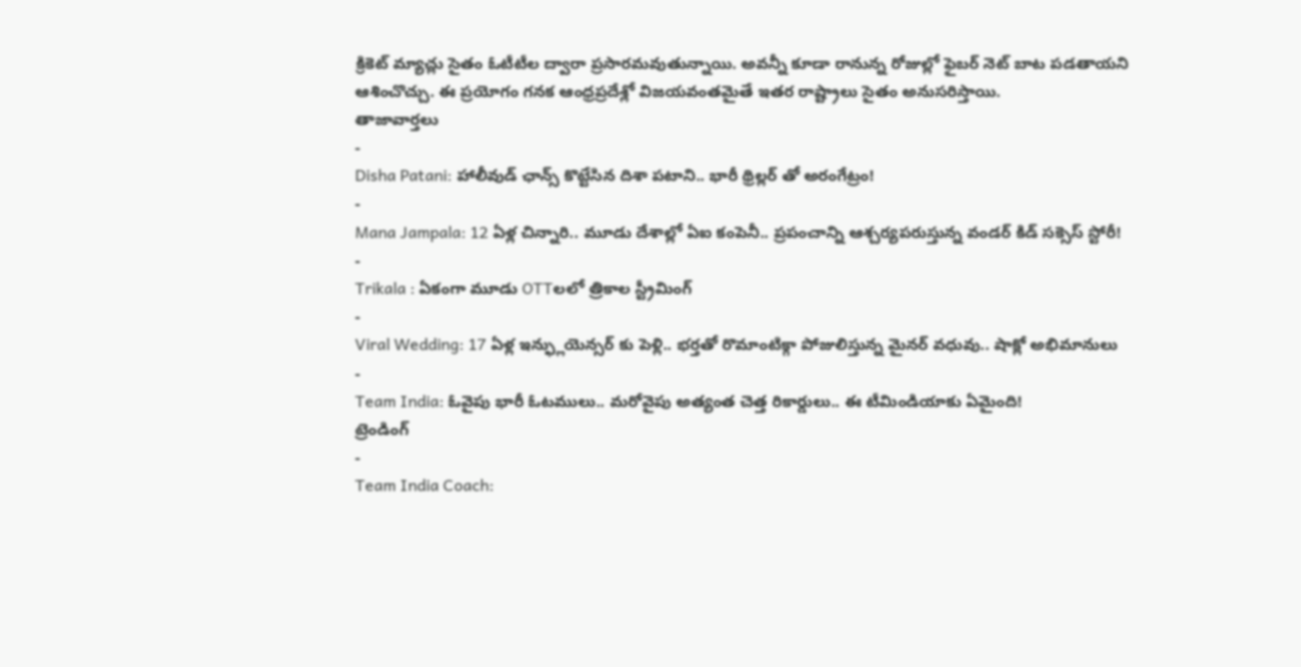క్రికెట్ మ్యాచ్లు సైతం ఓటీటీల ద్వారా ప్రసారమవుతున్నాయి. అవన్నీ కూడా రానున్న రోజుల్లో ఫైబర్ నెట్ బాట పడతాయని ఆశించొచ్చు. ఈ ప్రయోగం గనక ఆంధ్రప్రదేశ్లో విజయవంతమైతే ఇతర రాష్ట్రాలు సైతం అనుసరిస్తాయి.
తాజావార్తలు
-
Disha Patani: హాలీవుడ్ ఛాన్స్ కొట్టేసిన దిశా పటాని.. భారీ థ్రిల్లర్ తో అరంగేట్రం!
-
Mana Jampala: 12 ఏళ్ల చిన్నారి.. మూడు దేశాల్లో ఏఐ కంపెనీ.. ప్రపంచాన్ని ఆశ్చర్యపరుస్తున్న వండర్ కిడ్ సక్సెస్ స్టోరీ!
-
Trikala : ఏకంగా మూడు OTTలలో త్రికాల స్ట్రీమింగ్
-
Viral Wedding: 17 ఏళ్ల ఇన్ఫ్లుయెన్సర్ కు పెళ్లి.. భర్తతో రొమాంటిక్గా పోజులిస్తున్న మైనర్ వధువు.. షాక్లో అభిమానులు
-
Team India: ఓవైపు భారీ ఓటములు.. మరోవైపు అత్యంత చెత్త రికార్డులు.. ఈ టీమిండియాకు ఏమైంది!
ట్రెండింగ్
-
Team India Coach: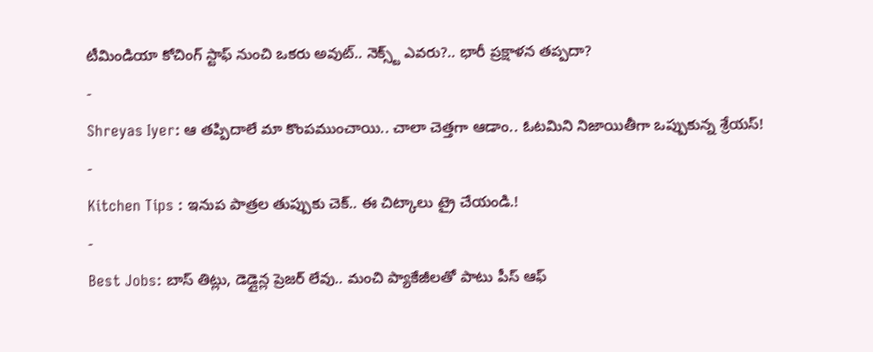టీమిండియా కోచింగ్ స్టాఫ్ నుంచి ఒకరు అవుట్.. నెక్స్ట్ ఎవరు?.. భారీ ప్రక్షాళన తప్పదా?
-
Shreyas Iyer: ఆ తప్పిదాలే మా కొంపముంచాయి.. చాలా చెత్తగా ఆడాం.. ఓటమిని నిజాయితీగా ఒప్పుకున్న శ్రేయస్!
-
Kitchen Tips : ఇనుప పాత్రల తుప్పుకు చెక్.. ఈ చిట్కాలు ట్రై చేయండి.!
-
Best Jobs: బాస్ తిట్లు, డెడ్లైన్ల ప్రెజర్ లేవు.. మంచి ప్యాకేజీలతో పాటు పీస్ ఆఫ్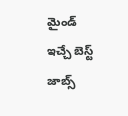మైండ్ ఇచ్చే బెస్ట్ జాబ్స్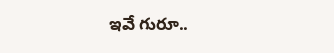ఇవే గురూ..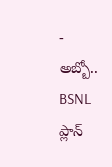-
అబ్బో.. BSNL ప్లాన్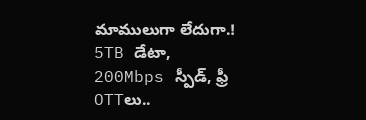మాములుగా లేదుగా.! 5TB డేటా, 200Mbps స్పీడ్, ఫ్రీ OTTలు..